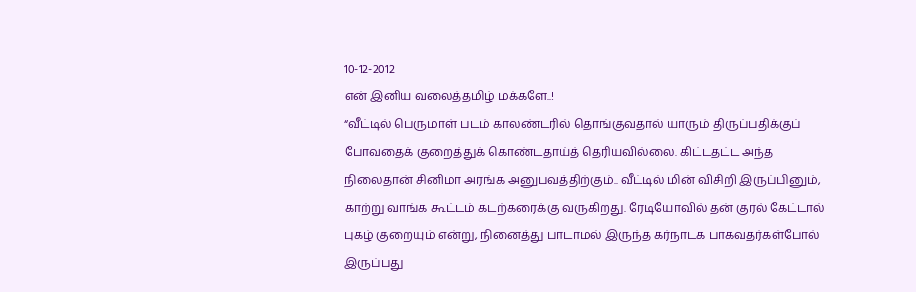10-12-2012
என் இனிய வலைத்தமிழ் மக்களே..!
“வீட்டில் பெருமாள் படம் காலண்டரில் தொங்குவதால் யாரும் திருப்பதிக்குப் போவதைக் குறைத்துக் கொண்டதாய்த் தெரியவில்லை. கிட்டதட்ட அந்த நிலைதான் சினிமா அரங்க அனுபவத்திற்கும்.. வீட்டில் மின் விசிறி இருப்பினும், காற்று வாங்க கூட்டம் கடற்கரைக்கு வருகிறது. ரேடியோவில் தன் குரல் கேட்டால் புகழ் குறையும் என்று, நினைத்து பாடாமல் இருந்த கர்நாடக பாகவதர்கள்போல் இருப்பது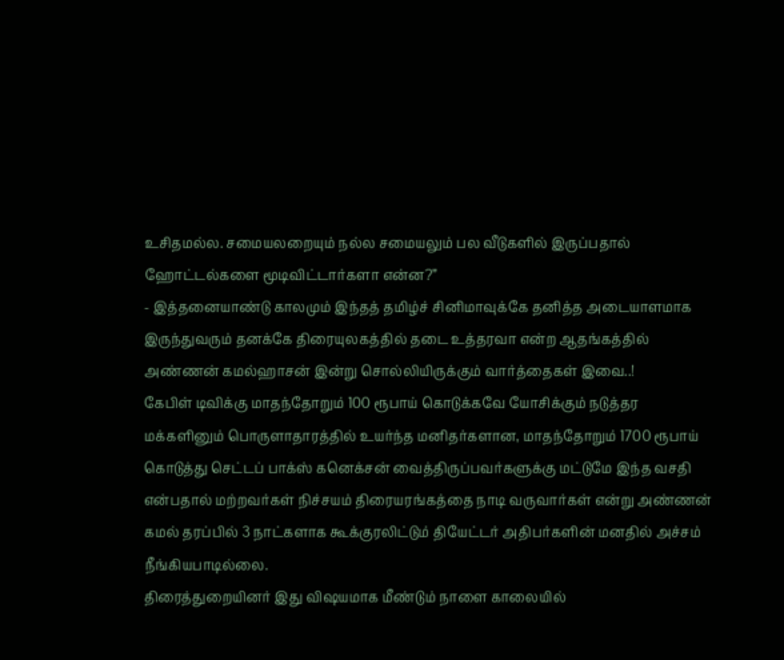உசிதமல்ல. சமையலறையும் நல்ல சமையலும் பல வீடுகளில் இருப்பதால் ஹோட்டல்களை மூடிவிட்டார்களா என்ன?”
- இத்தனையாண்டு காலமும் இந்தத் தமிழ்ச் சினிமாவுக்கே தனித்த அடையாளமாக இருந்துவரும் தனக்கே திரையுலகத்தில் தடை உத்தரவா என்ற ஆதங்கத்தில் அண்ணன் கமல்ஹாசன் இன்று சொல்லியிருக்கும் வார்த்தைகள் இவை..!
கேபிள் டிவிக்கு மாதந்தோறும் 100 ரூபாய் கொடுக்கவே யோசிக்கும் நடுத்தர மக்களினும் பொருளாதாரத்தில் உயர்ந்த மனிதர்களான, மாதந்தோறும் 1700 ரூபாய் கொடுத்து செட்டப் பாக்ஸ் கனெக்சன் வைத்திருப்பவர்களுக்கு மட்டுமே இந்த வசதி என்பதால் மற்றவர்கள் நிச்சயம் திரையரங்கத்தை நாடி வருவார்கள் என்று அண்ணன் கமல் தரப்பில் 3 நாட்களாக கூக்குரலிட்டும் தியேட்டர் அதிபர்களின் மனதில் அச்சம் நீங்கியபாடில்லை.
திரைத்துறையினர் இது விஷயமாக மீண்டும் நாளை காலையில்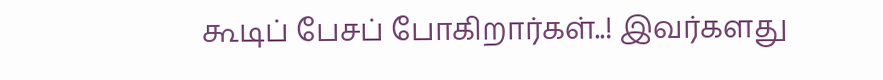கூடிப் பேசப் போகிறார்கள்..! இவர்களது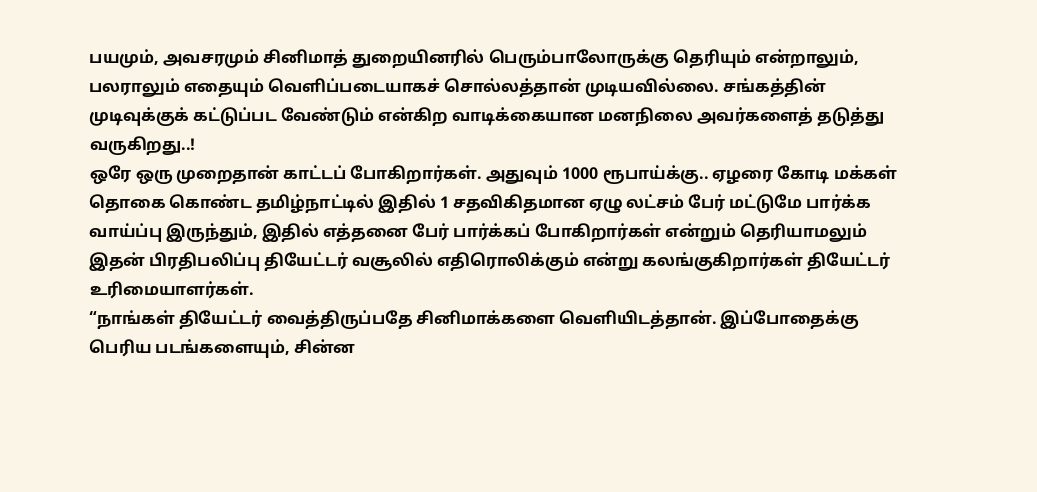பயமும், அவசரமும் சினிமாத் துறையினரில் பெரும்பாலோருக்கு தெரியும் என்றாலும், பலராலும் எதையும் வெளிப்படையாகச் சொல்லத்தான் முடியவில்லை. சங்கத்தின் முடிவுக்குக் கட்டுப்பட வேண்டும் என்கிற வாடிக்கையான மனநிலை அவர்களைத் தடுத்து வருகிறது..!
ஒரே ஒரு முறைதான் காட்டப் போகிறார்கள். அதுவும் 1000 ரூபாய்க்கு.. ஏழரை கோடி மக்கள் தொகை கொண்ட தமிழ்நாட்டில் இதில் 1 சதவிகிதமான ஏழு லட்சம் பேர் மட்டுமே பார்க்க வாய்ப்பு இருந்தும், இதில் எத்தனை பேர் பார்க்கப் போகிறார்கள் என்றும் தெரியாமலும் இதன் பிரதிபலிப்பு தியேட்டர் வசூலில் எதிரொலிக்கும் என்று கலங்குகிறார்கள் தியேட்டர் உரிமையாளர்கள்.
“நாங்கள் தியேட்டர் வைத்திருப்பதே சினிமாக்களை வெளியிடத்தான். இப்போதைக்கு பெரிய படங்களையும், சின்ன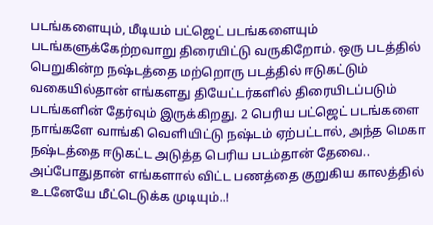படங்களையும், மீடியம் பட்ஜெட் படங்களையும் படங்களுக்கேற்றவாறு திரையிட்டு வருகிறோம். ஒரு படத்தில் பெறுகின்ற நஷ்டத்தை மற்றொரு படத்தில் ஈடுகட்டும் வகையில்தான் எங்களது தியேட்டர்களில் திரையிடப்படும் படங்களின் தேர்வும் இருக்கிறது. 2 பெரிய பட்ஜெட் படங்களை நாங்களே வாங்கி வெளியிட்டு நஷ்டம் ஏற்பட்டால், அந்த மெகா நஷ்டத்தை ஈடுகட்ட அடுத்த பெரிய படம்தான் தேவை.. அப்போதுதான் எங்களால் விட்ட பணத்தை குறுகிய காலத்தில் உடனேயே மீட்டெடுக்க முடியும்..!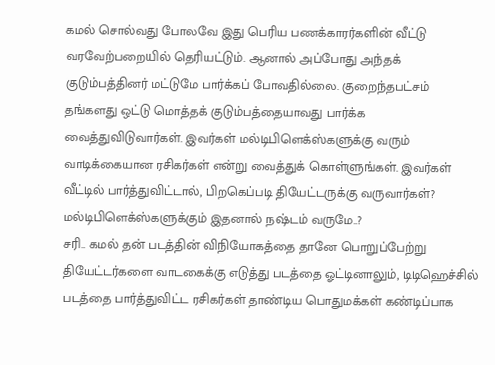கமல் சொல்வது போலவே இது பெரிய பணக்காரர்களின் வீட்டு வரவேற்பறையில் தெரியட்டும். ஆனால் அப்போது அந்தக் குடும்பத்தினர் மட்டுமே பார்க்கப் போவதில்லை. குறைந்தபட்சம் தங்களது ஒட்டு மொத்தக் குடும்பத்தையாவது பார்க்க வைத்துவிடுவார்கள். இவர்கள் மல்டிபிளெக்ஸ்களுக்கு வரும் வாடிக்கையான ரசிகர்கள் என்று வைத்துக் கொள்ளுங்கள். இவர்கள் வீட்டில் பார்த்துவிட்டால், பிறகெப்படி தியேட்டருக்கு வருவார்கள்? மல்டிபிளெக்ஸ்களுக்கும் இதனால் நஷ்டம் வருமே..?
சரி.. கமல் தன் படத்தின் விநியோகத்தை தானே பொறுப்பேற்று தியேட்டர்களை வாடகைக்கு எடுத்து படத்தை ஓட்டினாலும், டிடிஹெச்சில் படத்தை பார்த்துவிட்ட ரசிகர்கள் தாண்டிய பொதுமக்கள் கண்டிப்பாக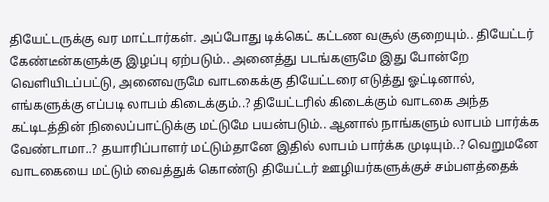தியேட்டருக்கு வர மாட்டார்கள். அப்போது டிக்கெட் கட்டண வசூல் குறையும்.. தியேட்டர் கேண்டீன்களுக்கு இழப்பு ஏற்படும்.. அனைத்து படங்களுமே இது போன்றே வெளியிடப்பட்டு, அனைவருமே வாடகைக்கு தியேட்டரை எடுத்து ஓட்டினால், எங்களுக்கு எப்படி லாபம் கிடைக்கும்..? தியேட்டரில் கிடைக்கும் வாடகை அந்த கட்டிடத்தின் நிலைப்பாட்டுக்கு மட்டுமே பயன்படும்.. ஆனால் நாங்களும் லாபம் பார்க்க வேண்டாமா..? தயாரிப்பாளர் மட்டும்தானே இதில் லாபம் பார்க்க முடியும்..? வெறுமனே வாடகையை மட்டும் வைத்துக் கொண்டு தியேட்டர் ஊழியர்களுக்குச் சம்பளத்தைக்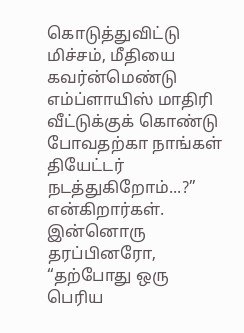கொடுத்துவிட்டு மிச்சம், மீதியை கவர்ன்மெண்டு எம்ப்ளாயிஸ் மாதிரி வீட்டுக்குக் கொண்டு போவதற்கா நாங்கள் தியேட்டர் நடத்துகிறோம்...?” என்கிறார்கள்.
இன்னொரு தரப்பினரோ, “தற்போது ஒரு பெரிய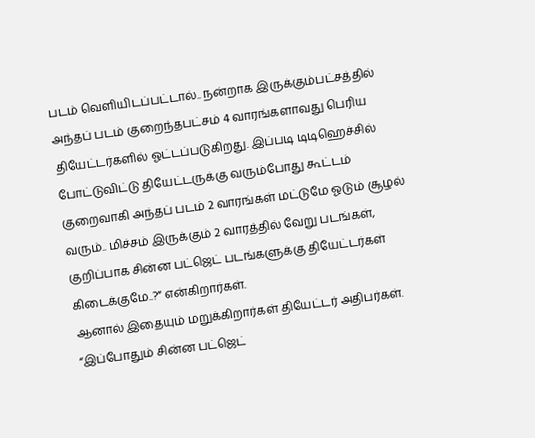படம் வெளியிடப்பட்டால்.. நன்றாக இருக்கும்பட்சத்தில் அந்தப் படம் குறைந்தபட்சம் 4 வாரங்களாவது பெரிய தியேட்டர்களில் ஓட்டப்படுகிறது. இப்படி டிடிஹெச்சில் போட்டுவிட்டு தியேட்டருக்கு வரும்போது கூட்டம் குறைவாகி அந்தப் படம் 2 வாரங்கள் மட்டுமே ஓடும் சூழல் வரும்.. மிச்சம் இருக்கும் 2 வாரத்தில் வேறு படங்கள், குறிப்பாக சின்ன பட்ஜெட் படங்களுக்கு தியேட்டர்கள் கிடைக்குமே..?” என்கிறார்கள்.
ஆனால் இதையும் மறுக்கிறார்கள் தியேட்டர் அதிபர்கள். “இப்போதும் சின்ன பட்ஜெட்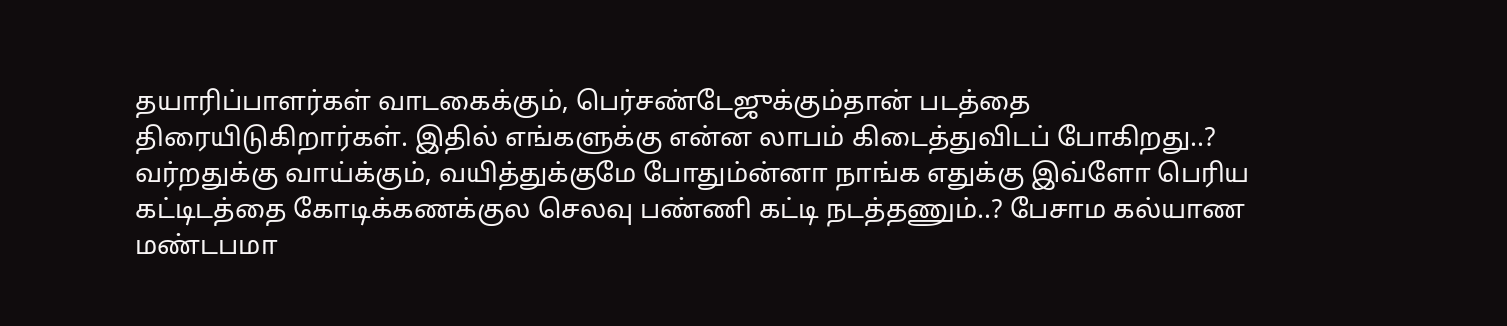தயாரிப்பாளர்கள் வாடகைக்கும், பெர்சண்டேஜுக்கும்தான் படத்தை திரையிடுகிறார்கள். இதில் எங்களுக்கு என்ன லாபம் கிடைத்துவிடப் போகிறது..? வர்றதுக்கு வாய்க்கும், வயித்துக்குமே போதும்ன்னா நாங்க எதுக்கு இவ்ளோ பெரிய கட்டிடத்தை கோடிக்கணக்குல செலவு பண்ணி கட்டி நடத்தணும்..? பேசாம கல்யாண மண்டபமா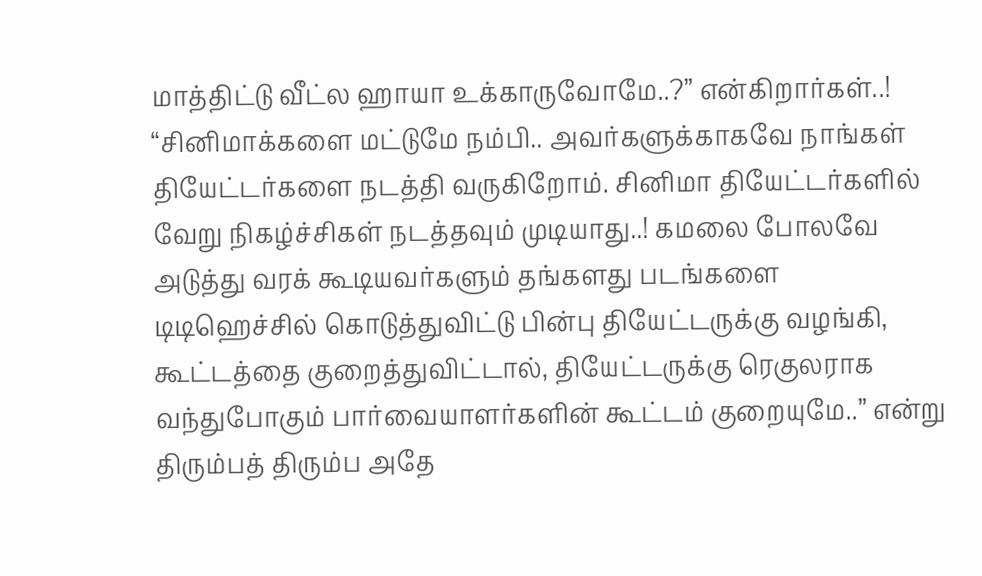மாத்திட்டு வீட்ல ஹாயா உக்காருவோமே..?” என்கிறார்கள்..!
“சினிமாக்களை மட்டுமே நம்பி.. அவர்களுக்காகவே நாங்கள் தியேட்டர்களை நடத்தி வருகிறோம். சினிமா தியேட்டர்களில் வேறு நிகழ்ச்சிகள் நடத்தவும் முடியாது..! கமலை போலவே அடுத்து வரக் கூடியவர்களும் தங்களது படங்களை டிடிஹெச்சில் கொடுத்துவிட்டு பின்பு தியேட்டருக்கு வழங்கி, கூட்டத்தை குறைத்துவிட்டால், தியேட்டருக்கு ரெகுலராக வந்துபோகும் பார்வையாளர்களின் கூட்டம் குறையுமே..” என்று திரும்பத் திரும்ப அதே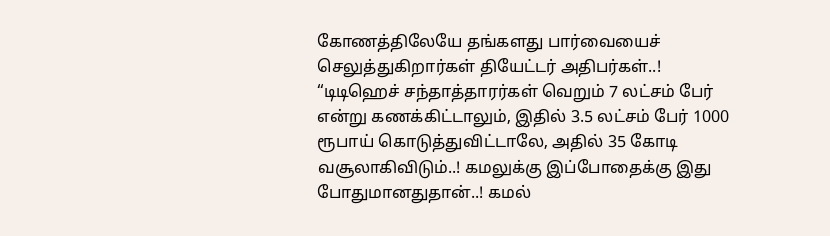கோணத்திலேயே தங்களது பார்வையைச் செலுத்துகிறார்கள் தியேட்டர் அதிபர்கள்..!
“டிடிஹெச் சந்தாத்தாரர்கள் வெறும் 7 லட்சம் பேர் என்று கணக்கிட்டாலும், இதில் 3.5 லட்சம் பேர் 1000 ரூபாய் கொடுத்துவிட்டாலே, அதில் 35 கோடி வசூலாகிவிடும்..! கமலுக்கு இப்போதைக்கு இது போதுமானதுதான்..! கமல்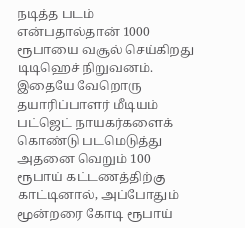நடித்த படம் என்பதால்தான் 1000 ரூபாயை வசூல் செய்கிறது டிடிஹெச் நிறுவனம். இதையே வேறொரு தயாரிப்பாளர் மீடியம் பட்ஜெட் நாயகர்களைக் கொண்டு படமெடுத்து அதனை வெறும் 100 ரூபாய் கட்டணத்திற்கு காட்டினால், அப்போதும் மூன்றரை கோடி ரூபாய்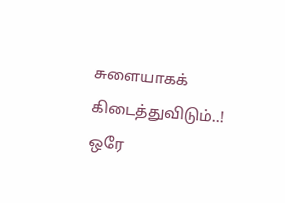சுளையாகக் கிடைத்துவிடும்..!
ஒரே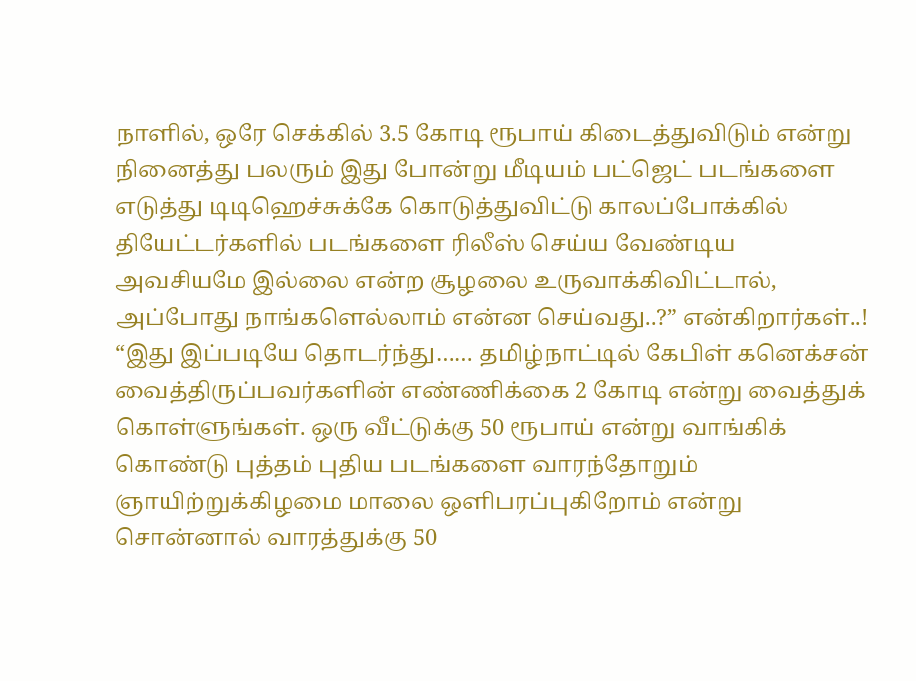நாளில், ஒரே செக்கில் 3.5 கோடி ரூபாய் கிடைத்துவிடும் என்று நினைத்து பலரும் இது போன்று மீடியம் பட்ஜெட் படங்களை எடுத்து டிடிஹெச்சுக்கே கொடுத்துவிட்டு காலப்போக்கில் தியேட்டர்களில் படங்களை ரிலீஸ் செய்ய வேண்டிய அவசியமே இல்லை என்ற சூழலை உருவாக்கிவிட்டால், அப்போது நாங்களெல்லாம் என்ன செய்வது..?” என்கிறார்கள்..!
“இது இப்படியே தொடர்ந்து…… தமிழ்நாட்டில் கேபிள் கனெக்சன் வைத்திருப்பவர்களின் எண்ணிக்கை 2 கோடி என்று வைத்துக் கொள்ளுங்கள். ஒரு வீட்டுக்கு 50 ரூபாய் என்று வாங்கிக் கொண்டு புத்தம் புதிய படங்களை வாரந்தோறும் ஞாயிற்றுக்கிழமை மாலை ஒளிபரப்புகிறோம் என்று சொன்னால் வாரத்துக்கு 50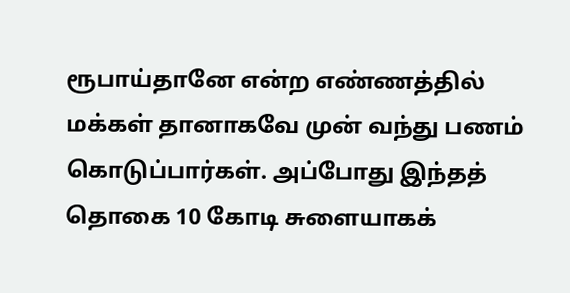ரூபாய்தானே என்ற எண்ணத்தில் மக்கள் தானாகவே முன் வந்து பணம் கொடுப்பார்கள். அப்போது இந்தத் தொகை 10 கோடி சுளையாகக்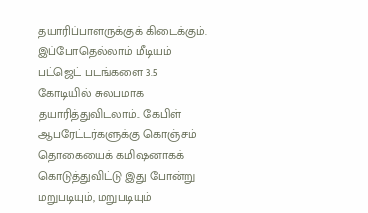தயாரிப்பாளருக்குக் கிடைக்கும். இப்போதெல்லாம் மீடியம் பட்ஜெட் படங்களை 3.5 கோடியில் சுலபமாக தயாரித்துவிடலாம்.. கேபிள் ஆபரேட்டர்களுக்கு கொஞ்சம் தொகையைக் கமிஷனாகக் கொடுத்துவிட்டு இது போன்று மறுபடியும், மறுபடியும்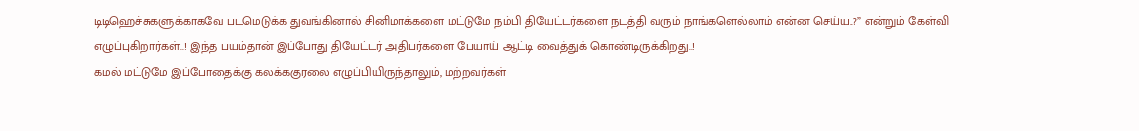டிடிஹெச்சுகளுக்காகவே படமெடுக்க துவங்கினால் சினிமாக்களை மட்டுமே நம்பி தியேட்டர்களை நடத்தி வரும் நாங்களெல்லாம் என்ன செய்ய..?” என்றும் கேள்வி எழுப்புகிறார்கள்..! இந்த பயம்தான் இப்போது தியேட்டர் அதிபர்களை பேயாய் ஆட்டி வைத்துக் கொண்டிருக்கிறது..!
கமல் மட்டுமே இப்போதைக்கு கலக்ககுரலை எழுப்பியிருந்தாலும், மற்றவர்கள்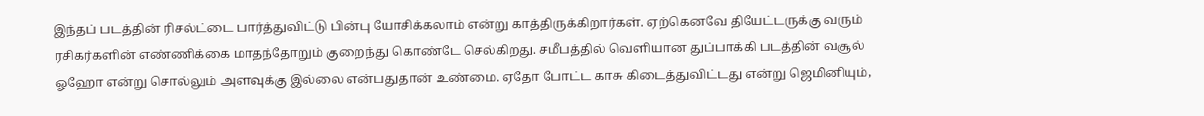இந்தப் படத்தின் ரிசல்ட்டை பார்த்துவிட்டு பின்பு யோசிக்கலாம் என்று காத்திருக்கிறார்கள். ஏற்கெனவே தியேட்டருக்கு வரும் ரசிகர்களின் எண்ணிக்கை மாதந்தோறும் குறைந்து கொண்டே செல்கிறது. சமீபத்தில் வெளியான துப்பாக்கி படத்தின் வசூல் ஓஹோ என்று சொல்லும் அளவுக்கு இல்லை என்பதுதான் உண்மை. ஏதோ போட்ட காசு கிடைத்துவிட்டது என்று ஜெமினியும்,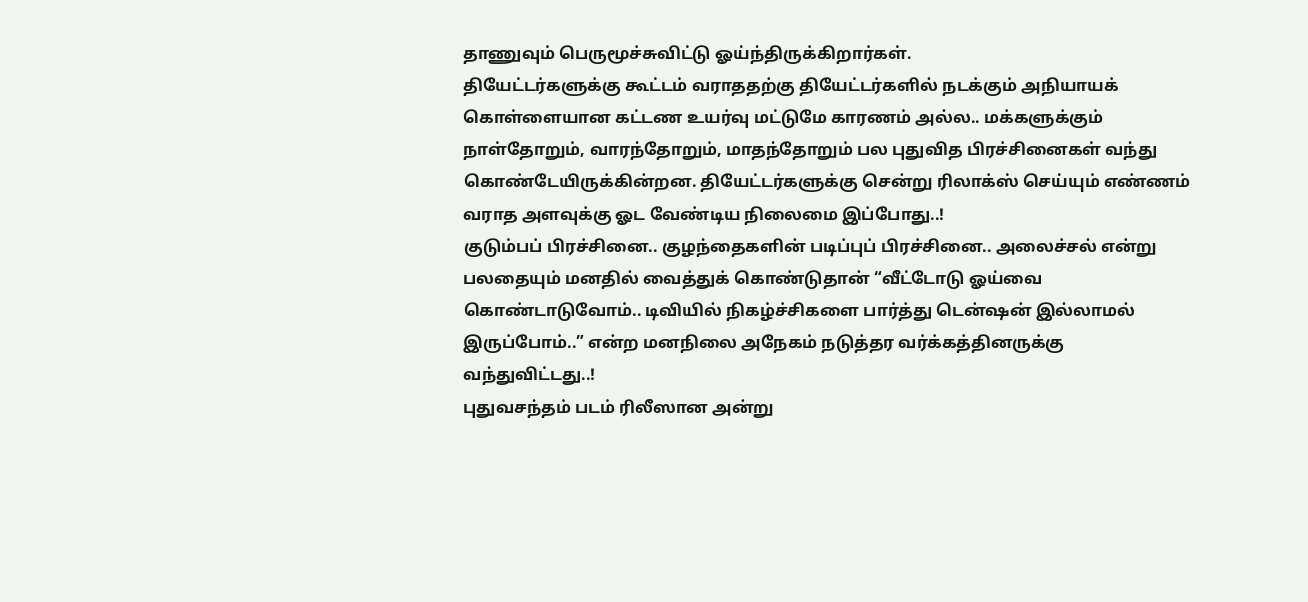தாணுவும் பெருமூச்சுவிட்டு ஓய்ந்திருக்கிறார்கள்.
தியேட்டர்களுக்கு கூட்டம் வராததற்கு தியேட்டர்களில் நடக்கும் அநியாயக் கொள்ளையான கட்டண உயர்வு மட்டுமே காரணம் அல்ல.. மக்களுக்கும் நாள்தோறும், வாரந்தோறும், மாதந்தோறும் பல புதுவித பிரச்சினைகள் வந்து கொண்டேயிருக்கின்றன. தியேட்டர்களுக்கு சென்று ரிலாக்ஸ் செய்யும் எண்ணம் வராத அளவுக்கு ஓட வேண்டிய நிலைமை இப்போது..!
குடும்பப் பிரச்சினை.. குழந்தைகளின் படிப்புப் பிரச்சினை.. அலைச்சல் என்று பலதையும் மனதில் வைத்துக் கொண்டுதான் “வீட்டோடு ஓய்வை கொண்டாடுவோம்.. டிவியில் நிகழ்ச்சிகளை பார்த்து டென்ஷன் இல்லாமல் இருப்போம்..” என்ற மனநிலை அநேகம் நடுத்தர வர்க்கத்தினருக்கு வந்துவிட்டது..!
புதுவசந்தம் படம் ரிலீஸான அன்று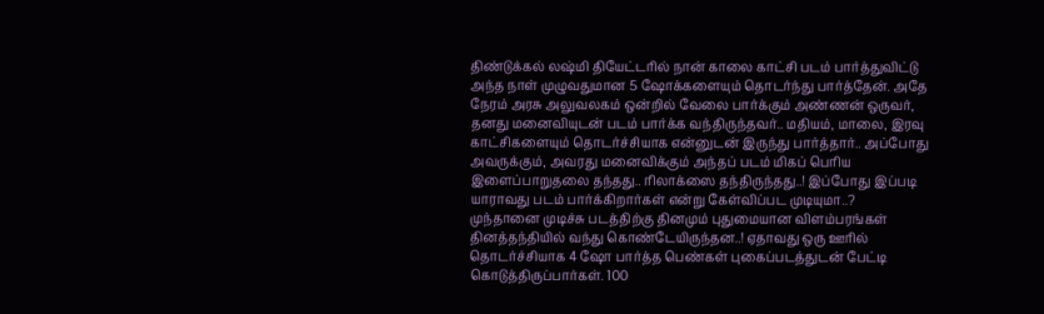திண்டுக்கல் லஷ்மி தியேட்டரில் நான் காலை காட்சி படம் பார்த்துவிட்டு அந்த நாள் முழுவதுமான 5 ஷோக்களையும் தொடர்ந்து பார்த்தேன். அதே நேரம் அரசு அலுவலகம் ஒன்றில் வேலை பார்க்கும் அண்ணன் ஒருவர், தனது மனைவியுடன் படம் பார்க்க வந்திருந்தவர்.. மதியம், மாலை, இரவு காட்சிகளையும் தொடர்ச்சியாக என்னுடன் இருந்து பார்த்தார்.. அப்போது அவருக்கும், அவரது மனைவிக்கும் அந்தப் படம் மிகப் பெரிய இளைப்பாறுதலை தந்தது.. ரிலாக்ஸை தந்திருந்தது..! இப்போது இப்படி யாராவது படம் பார்க்கிறார்கள் என்று கேள்விப்பட முடியுமா..?
முந்தானை முடிச்சு படத்திற்கு தினமும் புதுமையான விளம்பரங்கள் தினத்தந்தியில் வந்து கொண்டேயிருந்தன..! ஏதாவது ஒரு ஊரில் தொடர்ச்சியாக 4 ஷோ பார்த்த பெண்கள் புகைப்படத்துடன் பேட்டி கொடுத்திருப்பார்கள். 100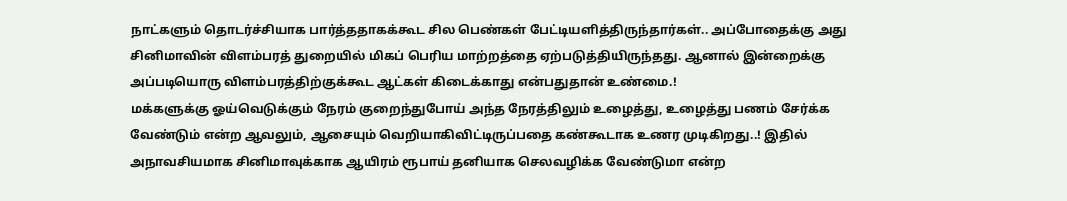நாட்களும் தொடர்ச்சியாக பார்த்ததாகக்கூட சில பெண்கள் பேட்டியளித்திருந்தார்கள்.. அப்போதைக்கு அது சினிமாவின் விளம்பரத் துறையில் மிகப் பெரிய மாற்றத்தை ஏற்படுத்தியிருந்தது. ஆனால் இன்றைக்கு அப்படியொரு விளம்பரத்திற்குக்கூட ஆட்கள் கிடைக்காது என்பதுதான் உண்மை.!
மக்களுக்கு ஓய்வெடுக்கும் நேரம் குறைந்துபோய் அந்த நேரத்திலும் உழைத்து, உழைத்து பணம் சேர்க்க வேண்டும் என்ற ஆவலும், ஆசையும் வெறியாகிவிட்டிருப்பதை கண்கூடாக உணர முடிகிறது..! இதில் அநாவசியமாக சினிமாவுக்காக ஆயிரம் ரூபாய் தனியாக செலவழிக்க வேண்டுமா என்ற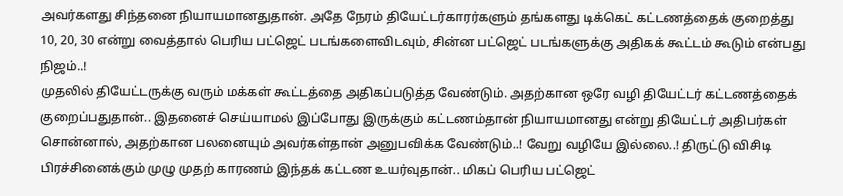அவர்களது சிந்தனை நியாயமானதுதான். அதே நேரம் தியேட்டர்காரர்களும் தங்களது டிக்கெட் கட்டணத்தைக் குறைத்து 10, 20, 30 என்று வைத்தால் பெரிய பட்ஜெட் படங்களைவிடவும், சின்ன பட்ஜெட் படங்களுக்கு அதிகக் கூட்டம் கூடும் என்பது நிஜம்..!
முதலில் தியேட்டருக்கு வரும் மக்கள் கூட்டத்தை அதிகப்படுத்த வேண்டும். அதற்கான ஒரே வழி தியேட்டர் கட்டணத்தைக் குறைப்பதுதான்.. இதனைச் செய்யாமல் இப்போது இருக்கும் கட்டணம்தான் நியாயமானது என்று தியேட்டர் அதிபர்கள் சொன்னால், அதற்கான பலனையும் அவர்கள்தான் அனுபவிக்க வேண்டும்..! வேறு வழியே இல்லை..! திருட்டு விசிடி பிரச்சினைக்கும் முழு முதற் காரணம் இந்தக் கட்டண உயர்வுதான்.. மிகப் பெரிய பட்ஜெட்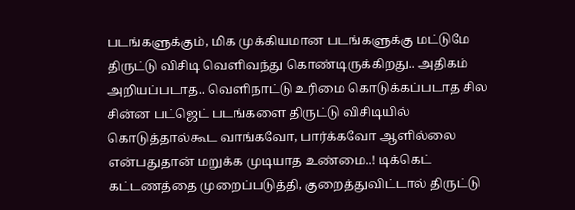படங்களுக்கும், மிக முக்கியமான படங்களுக்கு மட்டுமே திருட்டு விசிடி வெளிவந்து கொண்டிருக்கிறது.. அதிகம் அறியப்படாத.. வெளிநாட்டு உரிமை கொடுக்கப்படாத சில சின்ன பட்ஜெட் படங்களை திருட்டு விசிடியில் கொடுத்தால்கூட வாங்கவோ, பார்க்கவோ ஆளில்லை என்பதுதான் மறுக்க முடியாத உண்மை..! டிக்கெட் கட்டணத்தை முறைப்படுத்தி, குறைத்துவிட்டால் திருட்டு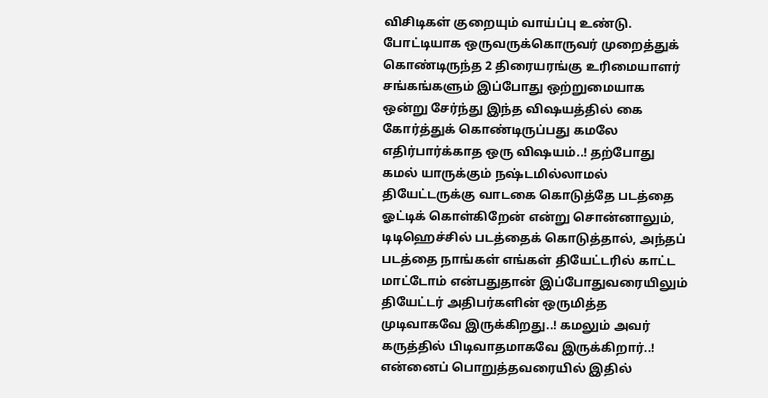விசிடிகள் குறையும் வாய்ப்பு உண்டு.
போட்டியாக ஒருவருக்கொருவர் முறைத்துக் கொண்டிருந்த 2 திரையரங்கு உரிமையாளர் சங்கங்களும் இப்போது ஒற்றுமையாக ஒன்று சேர்ந்து இந்த விஷயத்தில் கை கோர்த்துக் கொண்டிருப்பது கமலே எதிர்பார்க்காத ஒரு விஷயம்..! தற்போது கமல் யாருக்கும் நஷ்டமில்லாமல் தியேட்டருக்கு வாடகை கொடுத்தே படத்தை ஓட்டிக் கொள்கிறேன் என்று சொன்னாலும், டிடிஹெச்சில் படத்தைக் கொடுத்தால், அந்தப் படத்தை நாங்கள் எங்கள் தியேட்டரில் காட்ட மாட்டோம் என்பதுதான் இப்போதுவரையிலும் தியேட்டர் அதிபர்களின் ஒருமித்த முடிவாகவே இருக்கிறது..! கமலும் அவர் கருத்தில் பிடிவாதமாகவே இருக்கிறார்..!
என்னைப் பொறுத்தவரையில் இதில்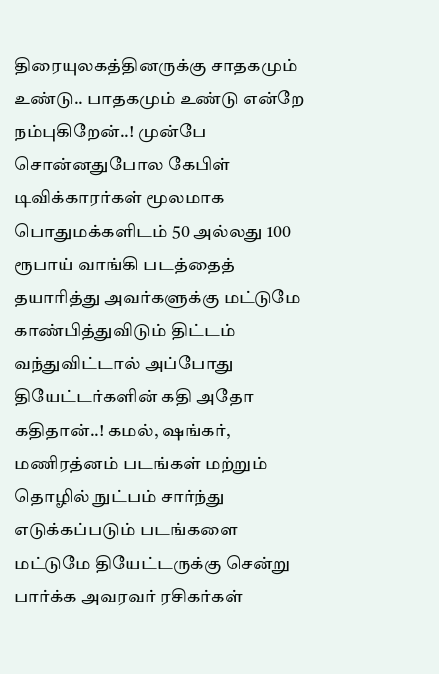திரையுலகத்தினருக்கு சாதகமும் உண்டு.. பாதகமும் உண்டு என்றே நம்புகிறேன்..! முன்பே சொன்னதுபோல கேபிள் டிவிக்காரர்கள் மூலமாக பொதுமக்களிடம் 50 அல்லது 100 ரூபாய் வாங்கி படத்தைத் தயாரித்து அவர்களுக்கு மட்டுமே காண்பித்துவிடும் திட்டம் வந்துவிட்டால் அப்போது தியேட்டர்களின் கதி அதோ கதிதான்..! கமல், ஷங்கர், மணிரத்னம் படங்கள் மற்றும் தொழில் நுட்பம் சார்ந்து எடுக்கப்படும் படங்களை மட்டுமே தியேட்டருக்கு சென்று பார்க்க அவரவர் ரசிகர்கள்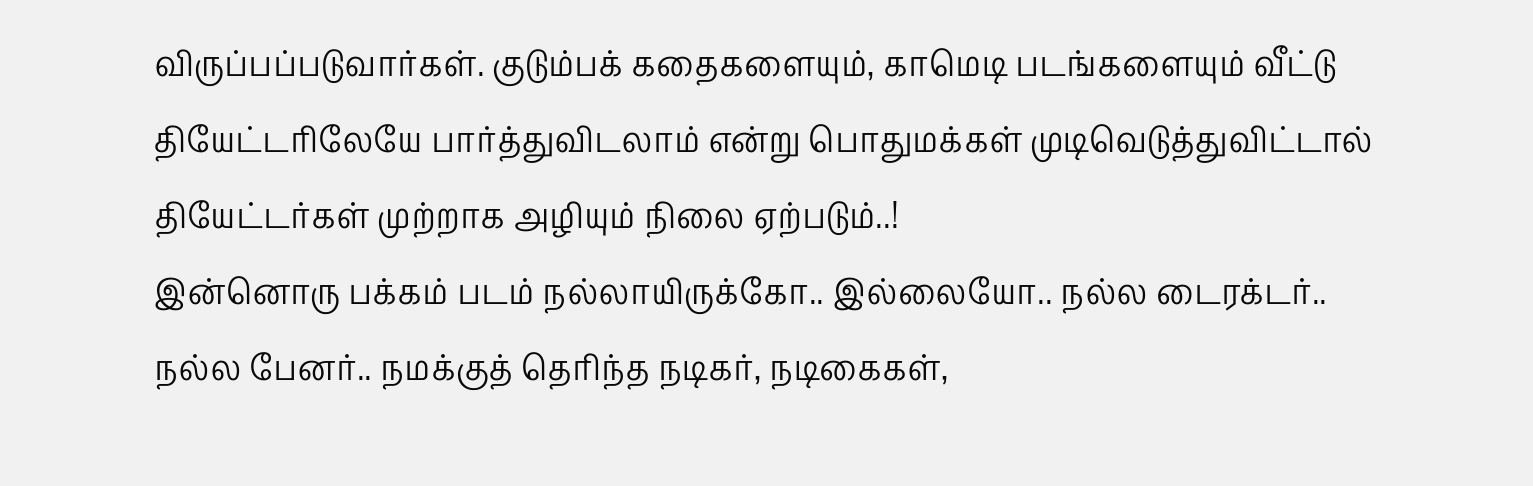விருப்பப்படுவார்கள். குடும்பக் கதைகளையும், காமெடி படங்களையும் வீட்டு தியேட்டரிலேயே பார்த்துவிடலாம் என்று பொதுமக்கள் முடிவெடுத்துவிட்டால் தியேட்டர்கள் முற்றாக அழியும் நிலை ஏற்படும்..!
இன்னொரு பக்கம் படம் நல்லாயிருக்கோ.. இல்லையோ.. நல்ல டைரக்டர்.. நல்ல பேனர்.. நமக்குத் தெரிந்த நடிகர், நடிகைகள்,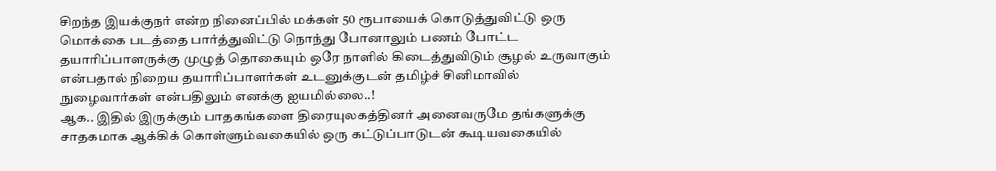சிறந்த இயக்குநர் என்ற நினைப்பில் மக்கள் 50 ரூபாயைக் கொடுத்துவிட்டு ஒரு மொக்கை படத்தை பார்த்துவிட்டு நொந்து போனாலும் பணம் போட்ட தயாரிப்பாளருக்கு முழுத் தொகையும் ஒரே நாளில் கிடைத்துவிடும் சூழல் உருவாகும் என்பதால் நிறைய தயாரிப்பாளர்கள் உடனுக்குடன் தமிழ்ச் சினிமாவில் நுழைவார்கள் என்பதிலும் எனக்கு ஐயமில்லை..!
ஆக.. இதில் இருக்கும் பாதகங்களை திரையுலகத்தினர் அனைவருமே தங்களுக்கு சாதகமாக ஆக்கிக் கொள்ளும்வகையில் ஒரு கட்டுப்பாடுடன் கூடியவகையில்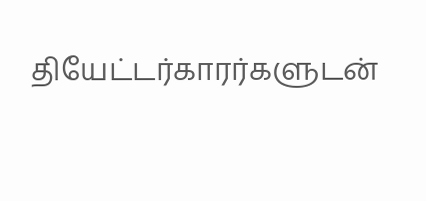தியேட்டர்காரர்களுடன்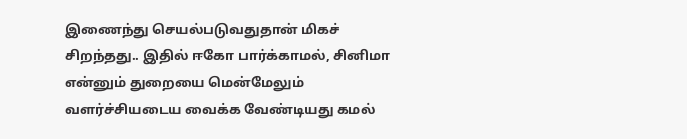இணைந்து செயல்படுவதுதான் மிகச் சிறந்தது.. இதில் ஈகோ பார்க்காமல், சினிமா என்னும் துறையை மென்மேலும் வளர்ச்சியடைய வைக்க வேண்டியது கமல்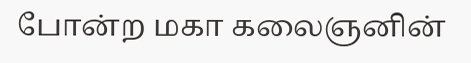போன்ற மகா கலைஞனின்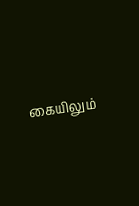கையிலும்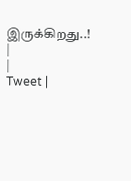இருக்கிறது..!
|
|
Tweet |